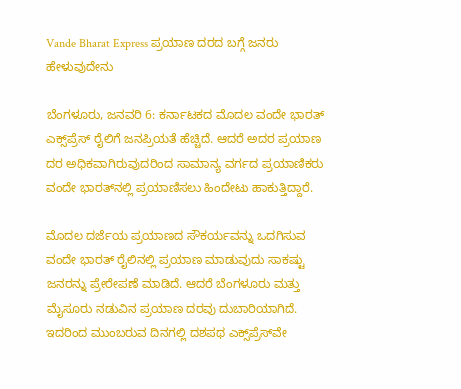Vande Bharat Express ಪ್ರಯಾಣ ದರದ ಬಗ್ಗೆ ಜನರು ಹೇಳುವುದೇನು

ಬೆಂಗಳೂರು, ಜನವರಿ 6: ಕರ್ನಾಟಕದ ಮೊದಲ ವಂದೇ ಭಾರತ್‌ ಎಕ್ಸ್‌ಪ್ರೆಸ್‌ ರೈಲಿಗೆ ಜನಪ್ರಿಯತೆ ಹೆಚ್ಚಿದೆ. ಆದರೆ ಅದರ ಪ್ರಯಾಣ ದರ ಅಧಿಕವಾಗಿರುವುದರಿಂದ ಸಾಮಾನ್ಯ ವರ್ಗದ ಪ್ರಯಾಣಿಕರು ವಂದೇ ಭಾರತ್‌ನಲ್ಲಿ ಪ್ರಯಾಣಿಸಲು ಹಿಂದೇಟು ಹಾಕುತ್ತಿದ್ದಾರೆ.

ಮೊದಲ ದರ್ಜೆಯ ಪ್ರಯಾಣದ ಸೌಕರ್ಯವನ್ನು ಒದಗಿಸುವ ವಂದೇ ಭಾರತ್‌ ರೈಲಿನಲ್ಲಿ ಪ್ರಯಾಣ ಮಾಡುವುದು ಸಾಕಷ್ಟು ಜನರನ್ನು ಪ್ರೇರೇಪಣೆ ಮಾಡಿದೆ. ಆದರೆ ಬೆಂಗಳೂರು ಮತ್ತು ಮೈಸೂರು ನಡುವಿನ ಪ್ರಯಾಣ ದರವು ದುಬಾರಿಯಾಗಿದೆ. ಇದರಿಂದ ಮುಂಬರುವ ದಿನಗಲ್ಲಿ ದಶಪಥ ಎಕ್ಸ್‌ಪ್ರೆಸ್‌ವೇ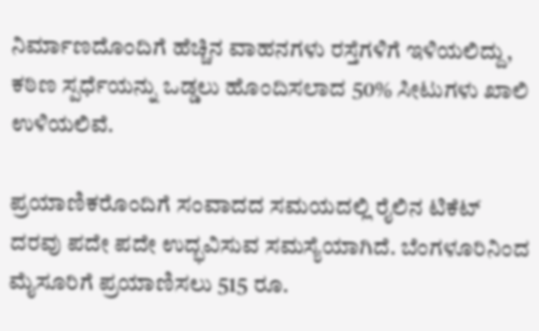ನಿರ್ಮಾಣದೊಂದಿಗೆ ಹೆಚ್ಚಿನ ವಾಹನಗಳು ರಸ್ತೆಗಳಿಗೆ ಇಳಿಯಲಿದ್ದು, ಕಠಿಣ ಸ್ಪರ್ಧೆಯನ್ನು ಒಡ್ಡಲು ಹೊಂದಿಸಲಾದ 50% ಸೀಟುಗಳು ಖಾಲಿ ಉಳಿಯಲಿವೆ.

ಪ್ರಯಾಣಿಕರೊಂದಿಗೆ ಸಂವಾದದ ಸಮಯದಲ್ಲಿ ರೈಲಿನ ಟಿಕೆಟ್‌ ದರವು ಪದೇ ಪದೇ ಉದ್ಭವಿಸುವ ಸಮಸ್ಯೆಯಾಗಿದೆ. ಬೆಂಗಳೂರಿನಿಂದ ಮೈಸೂರಿಗೆ ಪ್ರಯಾಣಿಸಲು 515 ರೂ.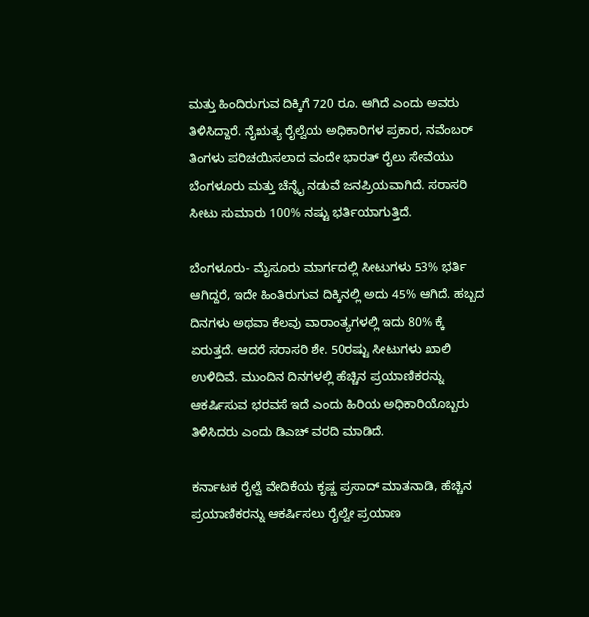ಮತ್ತು ಹಿಂದಿರುಗುವ ದಿಕ್ಕಿಗೆ 720 ರೂ. ಆಗಿದೆ ಎಂದು ಅವರು ತಿಳಿಸಿದ್ದಾರೆ. ನೈಋತ್ಯ ರೈಲ್ವೆಯ ಅಧಿಕಾರಿಗಳ ಪ್ರಕಾರ, ನವೆಂಬರ್‌ ತಿಂಗಳು ಪರಿಚಯಿಸಲಾದ ವಂದೇ ಭಾರತ್ ರೈಲು ಸೇವೆಯು ಬೆಂಗಳೂರು ಮತ್ತು ಚೆನ್ನೈ ನಡುವೆ ಜನಪ್ರಿಯವಾಗಿದೆ. ಸರಾಸರಿ ಸೀಟು ಸುಮಾರು 100% ನಷ್ಟು ಭರ್ತಿಯಾಗುತ್ತಿದೆ.

ಬೆಂಗಳೂರು- ಮೈಸೂರು ಮಾರ್ಗದಲ್ಲಿ ಸೀಟುಗಳು 53% ಭರ್ತಿ ಆಗಿದ್ದರೆ, ಇದೇ ಹಿಂತಿರುಗುವ ದಿಕ್ಕಿನಲ್ಲಿ ಅದು 45% ಆಗಿದೆ. ಹಬ್ಬದ ದಿನಗಳು ಅಥವಾ ಕೆಲವು ವಾರಾಂತ್ಯಗಳಲ್ಲಿ ಇದು 80% ಕ್ಕೆ ಏರುತ್ತದೆ. ಆದರೆ ಸರಾಸರಿ ಶೇ. 50ರಷ್ಟು ಸೀಟುಗಳು ಖಾಲಿ ಉಳಿದಿವೆ. ಮುಂದಿನ ದಿನಗಳಲ್ಲಿ ಹೆಚ್ಚಿನ ಪ್ರಯಾಣಿಕರನ್ನು ಆಕರ್ಷಿಸುವ ಭರವಸೆ ಇದೆ ಎಂದು ಹಿರಿಯ ಅಧಿಕಾರಿಯೊಬ್ಬರು ತಿಳಿಸಿದರು ಎಂದು ಡಿಎಚ್‌ ವರದಿ ಮಾಡಿದೆ.

ಕರ್ನಾಟಕ ರೈಲ್ವೆ ವೇದಿಕೆಯ ಕೃಷ್ಣ ಪ್ರಸಾದ್ ಮಾತನಾಡಿ, ಹೆಚ್ಚಿನ ಪ್ರಯಾಣಿಕರನ್ನು ಆಕರ್ಷಿಸಲು ರೈಲ್ವೇ ಪ್ರಯಾಣ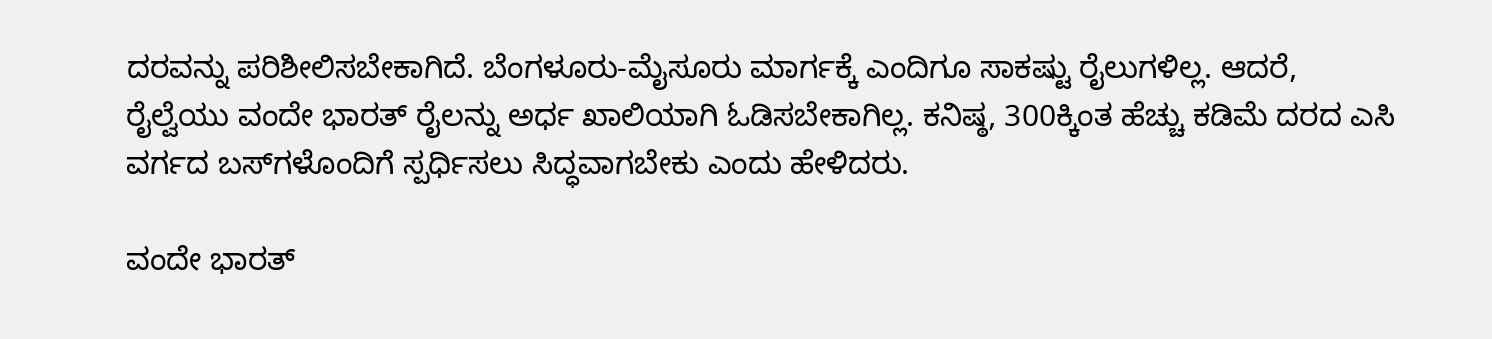ದರವನ್ನು ಪರಿಶೀಲಿಸಬೇಕಾಗಿದೆ. ಬೆಂಗಳೂರು-ಮೈಸೂರು ಮಾರ್ಗಕ್ಕೆ ಎಂದಿಗೂ ಸಾಕಷ್ಟು ರೈಲುಗಳಿಲ್ಲ. ಆದರೆ, ರೈಲ್ವೆಯು ವಂದೇ ಭಾರತ್ ರೈಲನ್ನು ಅರ್ಧ ಖಾಲಿಯಾಗಿ ಓಡಿಸಬೇಕಾಗಿಲ್ಲ. ಕನಿಷ್ಠ, 300ಕ್ಕಿಂತ ಹೆಚ್ಚು ಕಡಿಮೆ ದರದ ಎಸಿ ವರ್ಗದ ಬಸ್‌ಗಳೊಂದಿಗೆ ಸ್ಪರ್ಧಿಸಲು ಸಿದ್ಧವಾಗಬೇಕು ಎಂದು ಹೇಳಿದರು.

ವಂದೇ ಭಾರತ್‌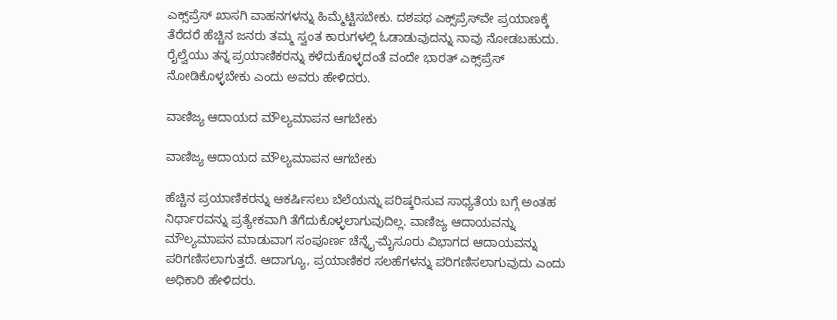ಎಕ್ಸ್‌ಪ್ರೆಸ್‌ ಖಾಸಗಿ ವಾಹನಗಳನ್ನು ಹಿಮ್ಮೆಟ್ಟಿಸಬೇಕು. ದಶಪಥ ಎಕ್ಸ್‌ಪ್ರೆಸ್‌ವೇ ಪ್ರಯಾಣಕ್ಕೆ ತೆರೆದರೆ ಹೆಚ್ಚಿನ ಜನರು ತಮ್ಮ ಸ್ವಂತ ಕಾರುಗಳಲ್ಲಿ ಓಡಾಡುವುದನ್ನು ನಾವು ನೋಡಬಹುದು. ರೈಲ್ವೆಯು ತನ್ನ ಪ್ರಯಾಣಿಕರನ್ನು ಕಳೆದುಕೊಳ್ಳದಂತೆ ವಂದೇ ಭಾರತ್‌ ಎಕ್ಸ್‌ಪ್ರೆಸ್‌ ನೋಡಿಕೊಳ್ಳಬೇಕು ಎಂದು ಅವರು ಹೇಳಿದರು.

ವಾಣಿಜ್ಯ ಆದಾಯದ ಮೌಲ್ಯಮಾಪನ ಆಗಬೇಕು

ವಾಣಿಜ್ಯ ಆದಾಯದ ಮೌಲ್ಯಮಾಪನ ಆಗಬೇಕು

ಹೆಚ್ಚಿನ ಪ್ರಯಾಣಿಕರನ್ನು ಆಕರ್ಷಿಸಲು ಬೆಲೆಯನ್ನು ಪರಿಷ್ಕರಿಸುವ ಸಾಧ್ಯತೆಯ ಬಗ್ಗೆ ಅಂತಹ ನಿರ್ಧಾರವನ್ನು ಪ್ರತ್ಯೇಕವಾಗಿ ತೆಗೆದುಕೊಳ್ಳಲಾಗುವುದಿಲ್ಲ. ವಾಣಿಜ್ಯ ಆದಾಯವನ್ನು ಮೌಲ್ಯಮಾಪನ ಮಾಡುವಾಗ ಸಂಪೂರ್ಣ ಚೆನ್ನೈ-ಮೈಸೂರು ವಿಭಾಗದ ಆದಾಯವನ್ನು ಪರಿಗಣಿಸಲಾಗುತ್ತದೆ. ಆದಾಗ್ಯೂ, ಪ್ರಯಾಣಿಕರ ಸಲಹೆಗಳನ್ನು ಪರಿಗಣಿಸಲಾಗುವುದು ಎಂದು ಅಧಿಕಾರಿ ಹೇಳಿದರು.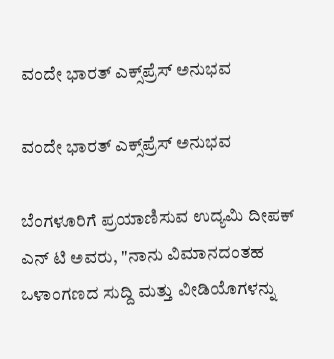ವಂದೇ ಭಾರತ್‌ ಎಕ್ಸ್‌ಪ್ರೆಸ್‌ ಅನುಭವ

ವಂದೇ ಭಾರತ್‌ ಎಕ್ಸ್‌ಪ್ರೆಸ್‌ ಅನುಭವ

ಬೆಂಗಳೂರಿಗೆ ಪ್ರಯಾಣಿಸುವ ಉದ್ಯಮಿ ದೀಪಕ್ ಎನ್ ಟಿ ಅವರು, "ನಾನು ವಿಮಾನದಂತಹ ಒಳಾಂಗಣದ ಸುದ್ದಿ ಮತ್ತು ವೀಡಿಯೊಗಳನ್ನು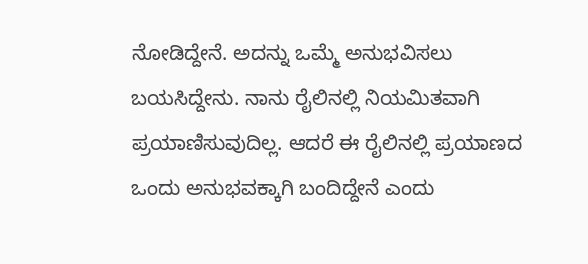ನೋಡಿದ್ದೇನೆ. ಅದನ್ನು ಒಮ್ಮೆ ಅನುಭವಿಸಲು ಬಯಸಿದ್ದೇನು. ನಾನು ರೈಲಿನಲ್ಲಿ ನಿಯಮಿತವಾಗಿ ಪ್ರಯಾಣಿಸುವುದಿಲ್ಲ. ಆದರೆ ಈ ರೈಲಿನಲ್ಲಿ ಪ್ರಯಾಣದ ಒಂದು ಅನುಭವಕ್ಕಾಗಿ ಬಂದಿದ್ದೇನೆ ಎಂದು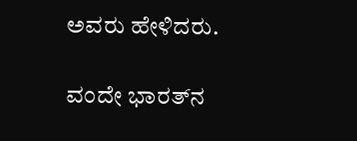ಅವರು ಹೇಳಿದರು.

ವಂದೇ ಭಾರತ್‌ನ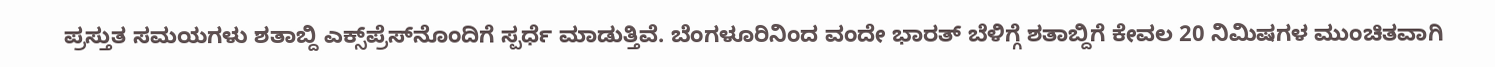ಪ್ರಸ್ತುತ ಸಮಯಗಳು ಶತಾಬ್ದಿ ಎಕ್ಸ್‌ಪ್ರೆಸ್‌ನೊಂದಿಗೆ ಸ್ಪರ್ಧೆ ಮಾಡುತ್ತಿವೆ. ಬೆಂಗಳೂರಿನಿಂದ ವಂದೇ ಭಾರತ್ ಬೆಳಿಗ್ಗೆ ಶತಾಬ್ದಿಗೆ ಕೇವಲ 20 ನಿಮಿಷಗಳ ಮುಂಚಿತವಾಗಿ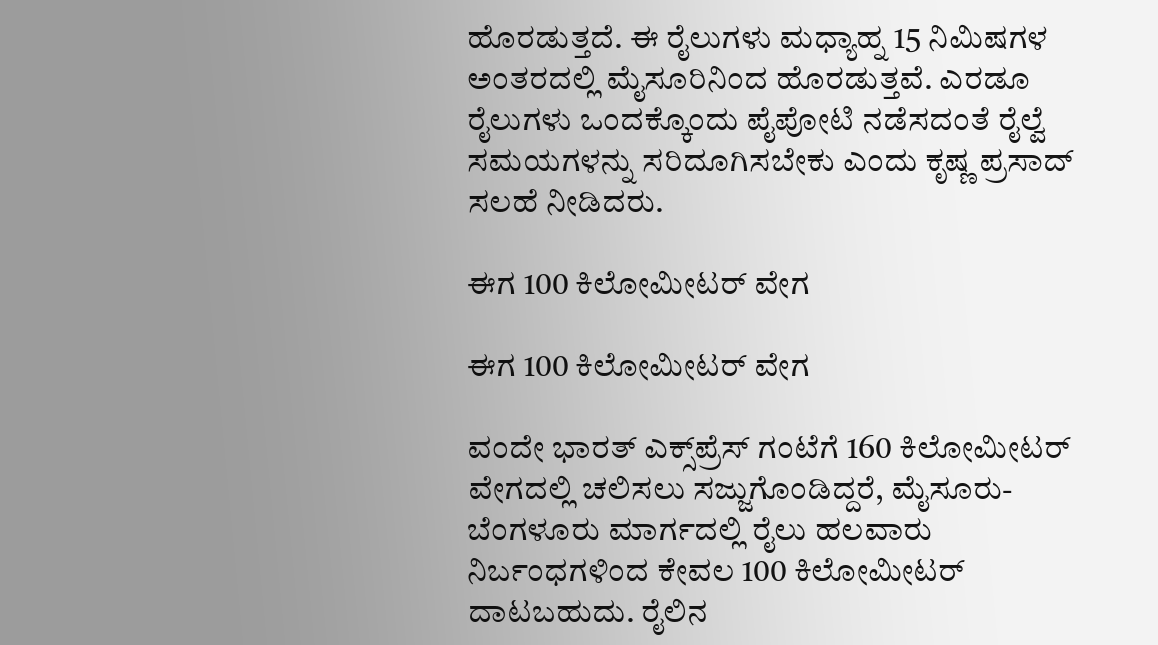ಹೊರಡುತ್ತದೆ. ಈ ರೈಲುಗಳು ಮಧ್ಯಾಹ್ನ 15 ನಿಮಿಷಗಳ ಅಂತರದಲ್ಲಿ ಮೈಸೂರಿನಿಂದ ಹೊರಡುತ್ತವೆ. ಎರಡೂ ರೈಲುಗಳು ಒಂದಕ್ಕೊಂದು ಪೈಪೋಟಿ ನಡೆಸದಂತೆ ರೈಲ್ವೆ ಸಮಯಗಳನ್ನು ಸರಿದೂಗಿಸಬೇಕು ಎಂದು ಕೃಷ್ಣ ಪ್ರಸಾದ್ ಸಲಹೆ ನೀಡಿದರು.

ಈಗ 100 ಕಿಲೋಮೀಟರ್ ವೇಗ

ಈಗ 100 ಕಿಲೋಮೀಟರ್ ವೇಗ

ವಂದೇ ಭಾರತ್ ಎಕ್ಸ್‌ಪ್ರೆಸ್‌ ಗಂಟೆಗೆ 160 ಕಿಲೋಮೀಟರ್ ವೇಗದಲ್ಲಿ ಚಲಿಸಲು ಸಜ್ಜುಗೊಂಡಿದ್ದರೆ, ಮೈಸೂರು-ಬೆಂಗಳೂರು ಮಾರ್ಗದಲ್ಲಿ ರೈಲು ಹಲವಾರು ನಿರ್ಬಂಧಗಳಿಂದ ಕೇವಲ 100 ಕಿಲೋಮೀಟರ್ ದಾಟಬಹುದು. ರೈಲಿನ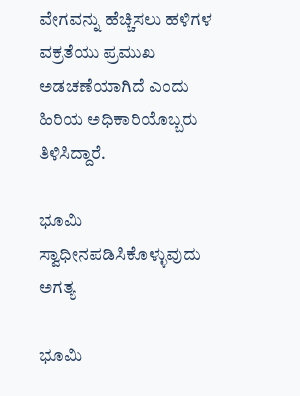ವೇಗವನ್ನು ಹೆಚ್ಚಿಸಲು ಹಳಿಗಳ ವಕ್ರತೆಯು ಪ್ರಮುಖ ಅಡಚಣೆಯಾಗಿದೆ ಎಂದು ಹಿರಿಯ ಅಧಿಕಾರಿಯೊಬ್ಬರು ತಿಳಿಸಿದ್ದಾರೆ.

ಭೂಮಿ ಸ್ವಾಧೀನಪಡಿಸಿಕೊಳ್ಳುವುದು ಅಗತ್ಯ

ಭೂಮಿ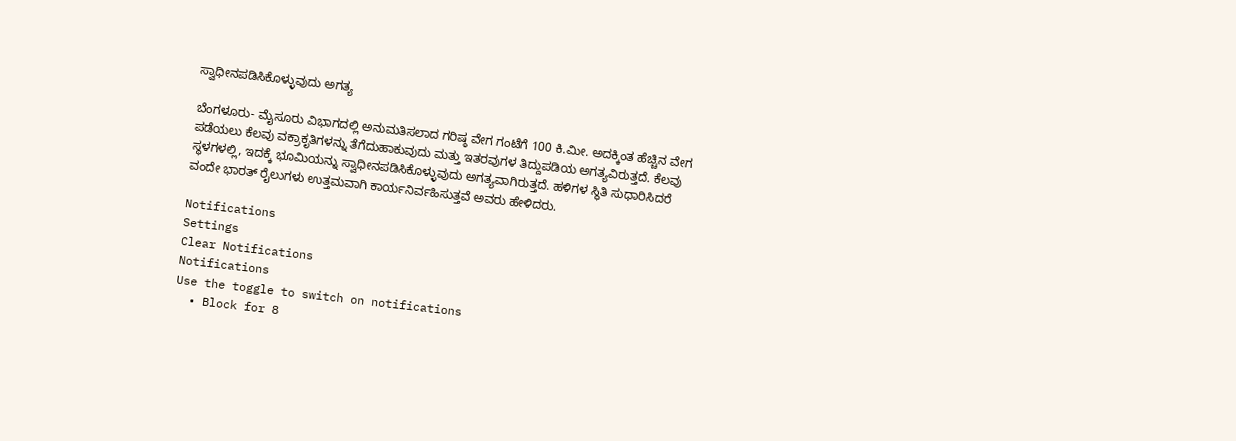ಸ್ವಾಧೀನಪಡಿಸಿಕೊಳ್ಳುವುದು ಅಗತ್ಯ

ಬೆಂಗಳೂರು- ಮೈಸೂರು ವಿಭಾಗದಲ್ಲಿ ಅನುಮತಿಸಲಾದ ಗರಿಷ್ಠ ವೇಗ ಗಂಟೆಗೆ 100 ಕಿ.ಮೀ. ಅದಕ್ಕಿಂತ ಹೆಚ್ಚಿನ ವೇಗ ಪಡೆಯಲು ಕೆಲವು ವಕ್ರಾಕೃತಿಗಳನ್ನು ತೆಗೆದುಹಾಕುವುದು ಮತ್ತು ಇತರವುಗಳ ತಿದ್ದುಪಡಿಯ ಅಗತ್ಯವಿರುತ್ತದೆ. ಕೆಲವು ಸ್ಥಳಗಳಲ್ಲಿ, ಇದಕ್ಕೆ ಭೂಮಿಯನ್ನು ಸ್ವಾಧೀನಪಡಿಸಿಕೊಳ್ಳುವುದು ಅಗತ್ಯವಾಗಿರುತ್ತದೆ. ಹಳಿಗಳ ಸ್ಥಿತಿ ಸುಧಾರಿಸಿದರೆ ವಂದೇ ಭಾರತ್ ರೈಲುಗಳು ಉತ್ತಮವಾಗಿ ಕಾರ್ಯನಿರ್ವಹಿಸುತ್ತವೆ ಅವರು ಹೇಳಿದರು.

Notifications
Settings
Clear Notifications
Notifications
Use the toggle to switch on notifications
  • Block for 8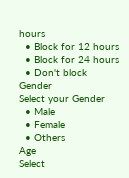hours
  • Block for 12 hours
  • Block for 24 hours
  • Don't block
Gender
Select your Gender
  • Male
  • Female
  • Others
Age
Select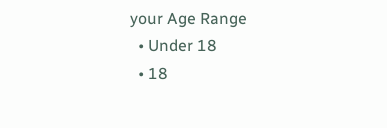your Age Range
  • Under 18
  • 18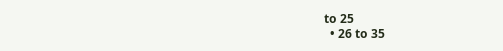to 25
  • 26 to 35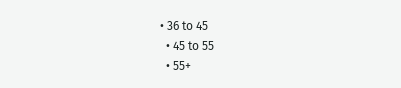• 36 to 45
  • 45 to 55
  • 55+